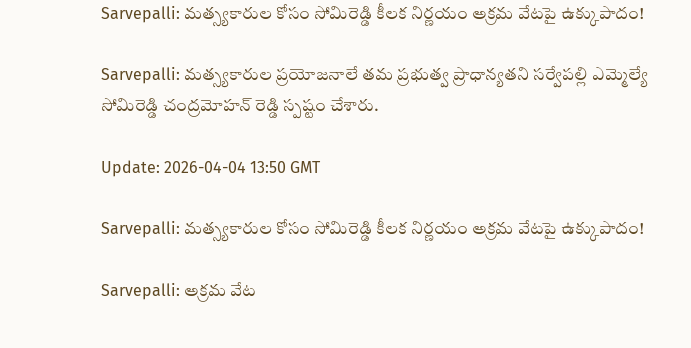Sarvepalli: మత్స్యకారుల కోసం సోమిరెడ్డి కీలక నిర్ణయం అక్రమ వేటపై ఉక్కుపాదం!

Sarvepalli: మత్స్యకారుల ప్రయోజనాలే తమ ప్రభుత్వ ప్రాధాన్యతని సర్వేపల్లి ఎమ్మెల్యే సోమిరెడ్డి చంద్రమోహన్ రెడ్డి స్పష్టం చేశారు.

Update: 2026-04-04 13:50 GMT

Sarvepalli: మత్స్యకారుల కోసం సోమిరెడ్డి కీలక నిర్ణయం అక్రమ వేటపై ఉక్కుపాదం!

Sarvepalli: అక్రమ వేట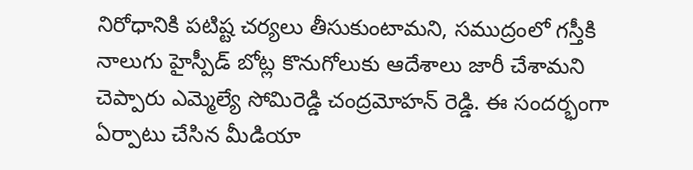నిరోధానికి పటిష్ట చర్యలు తీసుకుంటామని, సముద్రంలో గస్తీకి నాలుగు హైస్పీడ్ బోట్ల కొనుగోలుకు ఆదేశాలు జారీ చేశామని చెప్పారు ఎమ్మెల్యే సోమిరెడ్డి చంద్రమోహన్ రెడ్డి. ఈ సందర్భంగా ఏర్పాటు చేసిన మీడియా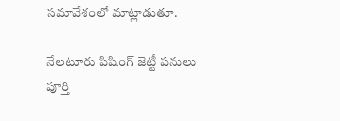సమావేశంలో మాట్లాడుతూ.

నేలటూరు పిషింగ్ జెట్టీ పనులు పూర్తి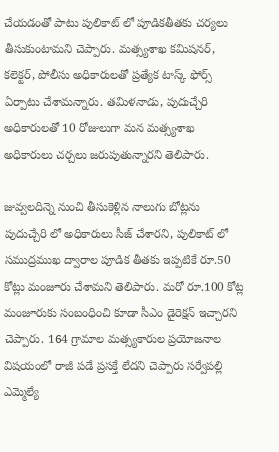చేయడంతో పాటు పులికాట్ లో పూడికతీతకు చర్యలు తీసుకుంటామని చెప్పారు. మత్స్యశాఖ కమిషనర్, కలెక్టర్, పోలీసు అధికారులతో ప్రత్యేక టాస్క్ ఫోర్స్ ఏర్పాటు చేశామన్నారు. తమిళనాడు, పుదుచ్చేరి అధికారులతో 10 రోజులుగా మన మత్స్యశాఖ అధికారులు చర్చలు జరుపుతున్నారని తెలిపారు.

జువ్వలదిన్నె నుంచి తీసుకెళ్లిన నాలుగు బోట్లను పుదుచ్చేరి లో అధికారులు సీజ్ చేశారని, పులికాట్ లో సముద్రముఖ ద్వారాల పూడిక తీతకు ఇప్పటికే రూ.50 కోట్లు మంజూరు చేశామని తెలిపారు. మరో రూ.100 కోట్ల మంజూరుకు సంబంధించి కూడా సీఎం డైరెక్షన్ ఇచ్చారని చెప్పారు. 164 గ్రామాల మత్స్యకారుల ప్రయోజనాల విషయంలో రాజీ పడే ప్రసక్తే లేదని చెప్పారు సర్వేపల్లి ఎమ్మెల్యే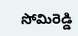సోమిరెడ్డి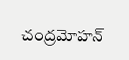చంద్రమోహన్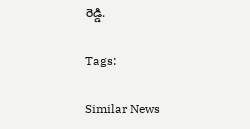రెడ్డి.

Tags:

Similar News